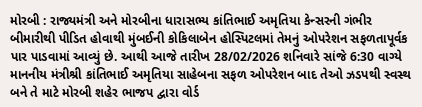મોરબી : રાજ્યમંત્રી અને મોરબીના ધારાસભ્ય કાંતિભાઈ અમૃતિયા કેન્સરની ગંભીર બીમારીથી પીડિત હોવાથી મુંબઈની કોકિલાબેન હોસ્પિટલમાં તેમનું ઓપરેશન સફળતાપૂર્વક પાર પાડવામાં આવ્યું છે. આથી આજે તારીખ 28/02/2026 શનિવારે સાંજે 6:30 વાગ્યે માનનીય મંત્રીશ્રી કાંતિભાઈ અમૃતિયા સાહેબના સફળ ઓપરેશન બાદ તેઓ ઝડપથી સ્વસ્થ બને તે માટે મોરબી શહેર ભાજપ દ્વારા વોર્ડ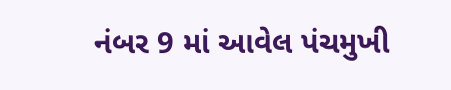નંબર 9 માં આવેલ પંચમુખી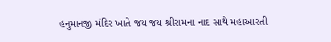હનુમાનજી મંદિર ખાતે જય જય શ્રીરામના નાદ સાથે મહાઆરતી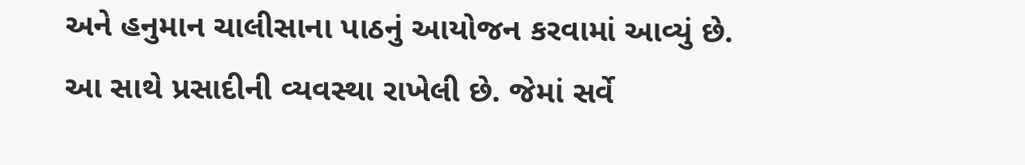અને હનુમાન ચાલીસાના પાઠનું આયોજન કરવામાં આવ્યું છે. આ સાથે પ્રસાદીની વ્યવસ્થા રાખેલી છે. જેમાં સર્વે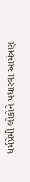ધર્મપ્રેમી લોકોને પધારવા આમંત્રણ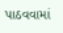પાઠવવામાં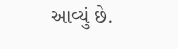આવ્યું છે.